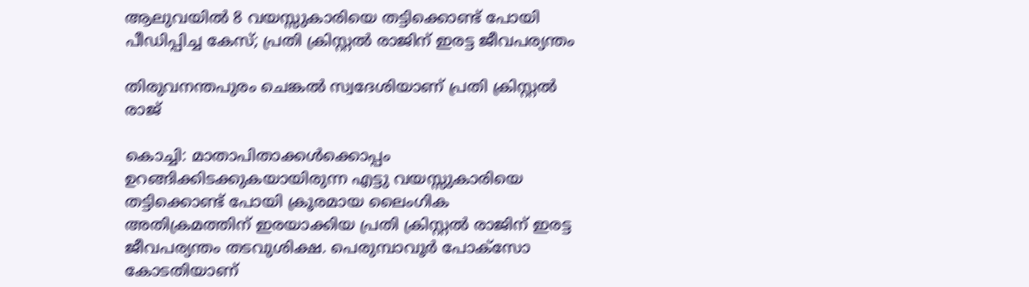ആലുവയിൽ 8 വയസ്സുകാരിയെ തട്ടിക്കൊണ്ട് പോയി പീഡിപ്പിച്ച കേസ്; പ്രതി ക്രിസ്റ്റൽ രാജിന് ഇരട്ട ജീവപര്യന്തം

തിരുവനന്തപുരം ചെങ്കൽ സ്വദേശിയാണ് പ്രതി ക്രിസ്റ്റൽ രാജ്

കൊച്ചി: മാതാപിതാക്കൾക്കൊപ്പം ഉറങ്ങിക്കിടക്കുകയായിരുന്ന എട്ടു വയസ്സുകാരിയെ തട്ടിക്കൊണ്ട് പോയി ക്രൂരമായ ലൈംഗിക അതിക്രമത്തിന് ഇരയാക്കിയ പ്രതി ക്രിസ്റ്റൽ രാജിന് ഇരട്ട ജീവപര്യന്തം തടവുശിക്ഷ. പെരുമ്പാവൂർ പോക്സോ കോടതിയാണ്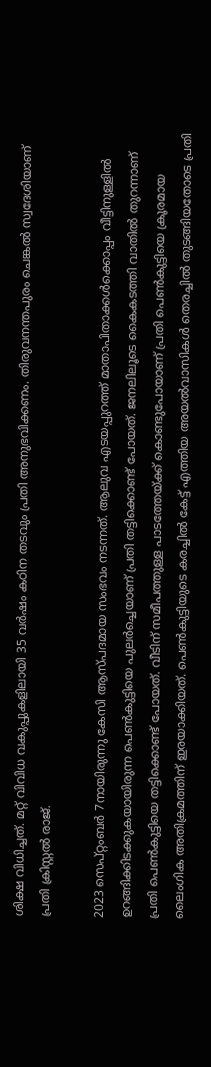ശിക്ഷ വിധിച്ചത്. മറ്റ് വിവിധ വകുപ്പുകളിലായി 35 വർഷം കഠിന തടവും പ്രതി അനുഭവിക്കണം. തിരുവനന്തപുരം ചെങ്കൽ സ്വദേശിയാണ് പ്രതി ക്രിസ്റ്റൽ രാജ്.

2023 സെപ്റ്റംബർ 7നായിരുന്നു കേസി ആസ്പദമായ സംഭവം നടന്നത്. ആലുവ എടയപ്പുറത്ത് മാതാപിതാക്കൾക്കൊപ്പം വീട്ടിനുള്ളിൽ ഉറങ്ങിക്കിടക്കുകയായിരുന്ന പെൺകുട്ടിയെ പുലർച്ചെയാണ് പ്രതി തട്ടിക്കൊണ്ട് പോയത്. ജനലിലൂടെ കൈകടത്തി വാതിൽ തുറന്നാണ് പ്രതി പെൺകുട്ടിയെ തട്ടിക്കൊണ്ട് പോയത്. വീടിന് സമീപത്തുള്ള പാടത്തേയ്ക്ക് കൊണ്ടുപോയാണ് പ്രതി പെൺകുട്ടിയെ ക്രൂരമായ ലൈംഗിക അതിക്രമത്തിന് ഇരയാക്കിയത്. പെൺകുട്ടിയുടെ കരച്ചിൽ കേട്ട് എത്തിയ അയൽവാസികൾ തെരച്ചിൽ തുടങ്ങിയതോടെ പ്രതി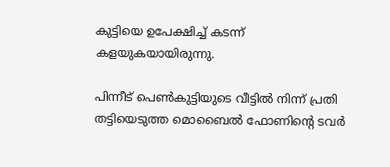കുട്ടിയെ ഉപേക്ഷിച്ച് കടന്ന് കളയുകയായിരുന്നു.

പിന്നീട് പെൺകുട്ടിയുടെ വീട്ടിൽ നിന്ന് പ്രതി തട്ടിയെടുത്ത മൊബൈൽ ഫോണിൻ്റെ ടവർ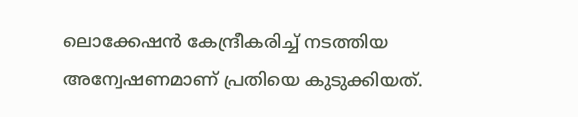ലൊക്കേഷൻ കേന്ദ്രീകരിച്ച് നടത്തിയ അന്വേഷണമാണ് പ്രതിയെ കുടുക്കിയത്.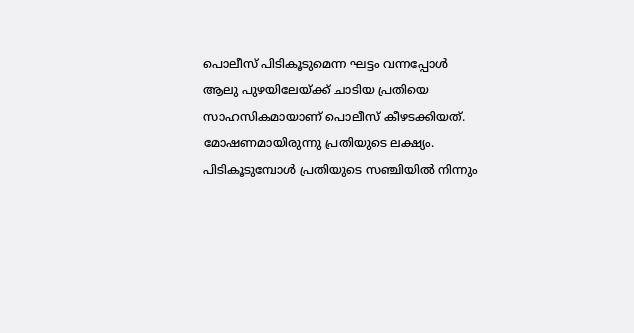പൊലീസ് പിടികൂടുമെന്ന ഘട്ടം വന്നപ്പോൾ ആലു പുഴയിലേയ്ക്ക് ചാടിയ പ്രതിയെ സാഹസികമായാണ് പൊലീസ് കീഴടക്കിയത്. മോഷണമായിരുന്നു പ്രതിയുടെ ലക്ഷ്യം. പിടികൂടുമ്പോൾ പ്രതിയുടെ സഞ്ചിയിൽ നിന്നും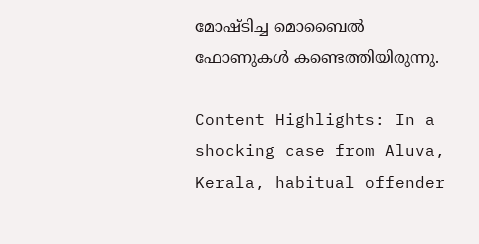മോഷ്ടിച്ച മൊബൈൽ ഫോണുകൾ കണ്ടെത്തിയിരുന്നു.

Content Highlights: In a shocking case from Aluva, Kerala, habitual offender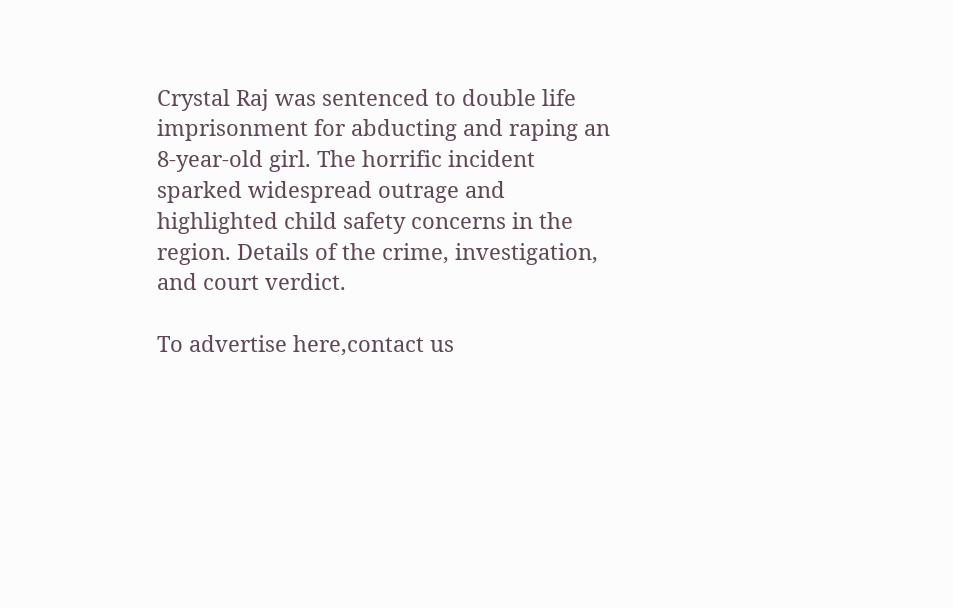Crystal Raj was sentenced to double life imprisonment for abducting and raping an 8-year-old girl. The horrific incident sparked widespread outrage and highlighted child safety concerns in the region. Details of the crime, investigation, and court verdict.

To advertise here,contact us